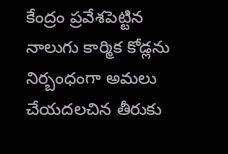కేంద్రం ప్రవేశపెట్టిన నాలుగు కార్మిక కోడ్లను నిర్బంధంగా అమలు చేయదలచిన తీరుకు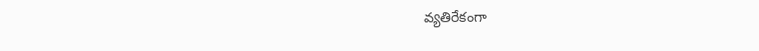వ్యతిరేకంగా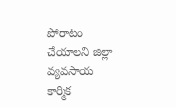పోరాటం చేయాలని జిల్లా వ్యవసాయ కార్మిక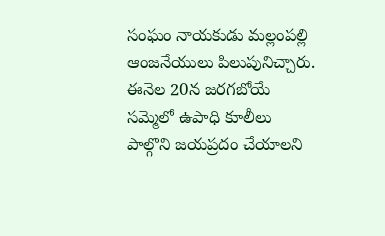సంఘం నాయకుడు మల్లంపల్లి ఆంజనేయులు పిలుపునిచ్చారు. ఈనెల 20న జరగబోయే సమ్మెలో ఉపాధి కూలీలు పాల్గొని జయప్రదం చేయాలని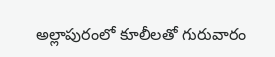అల్లాపురంలో కూలీలతో గురువారం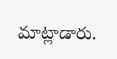మాట్లాడారు.